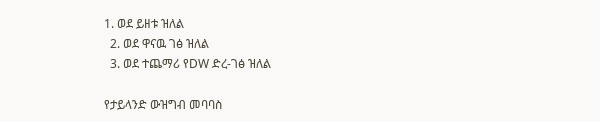1. ወደ ይዘቱ ዝለል
  2. ወደ ዋናዉ ገፅ ዝለል
  3. ወደ ተጨማሪ የDW ድረ-ገፅ ዝለል

የታይላንድ ውዝግብ መባባስ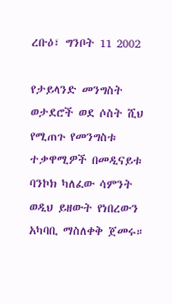ረቡዕ፣ ግንቦት 11 2002

የታይላንድ መንግስት ወታደሮች ወደ ሶስት ሺህ የሚጠጉ የመንግስቱ ተቃዋሚዎች በመዲናይቱ ባንኮክ ካለፈው ሳምንት ወዲህ ይዘውት የነበረውን አካባቢ ማስለቀቅ ጀመሩ።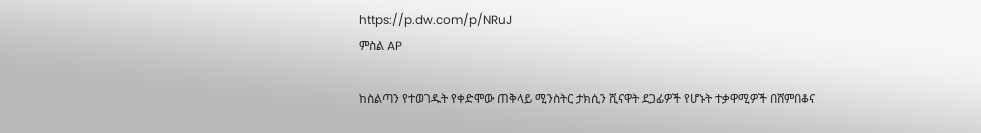https://p.dw.com/p/NRuJ
ምስል AP

ከስልጣን የተወገዱት የቀድሞው ጠቅላይ ሚንስትር ታክሲን ሺናዋት ደጋፊዎች የሆኑት ተቃዋሚዎች በሸምበቆና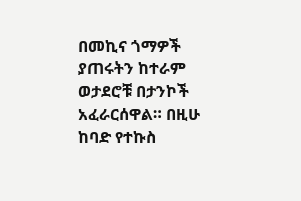በመኪና ጎማዎች ያጠሩትን ከተራም ወታደሮቹ በታንኮች አፈራርሰዋል። በዚሁ ከባድ የተኩስ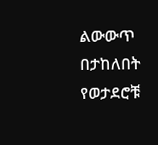ልውውጥ በታከለበት የወታደሮቹ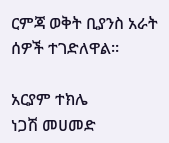ርምጃ ወቅት ቢያንስ አራት ሰዎች ተገድለዋል።

አርያም ተክሌ
ነጋሽ መሀመድ